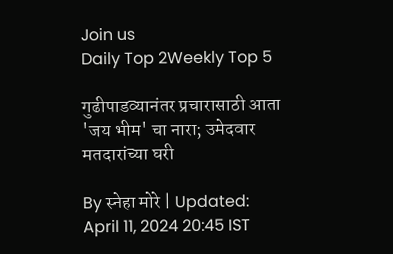Join us
Daily Top 2Weekly Top 5

गुढीपाडव्यानंतर प्रचारासाठी आता 'जय भीम' चा नारा; उमेदवार मतदारांच्या घरी

By स्नेहा मोरे | Updated: April 11, 2024 20:45 IST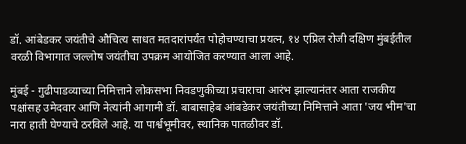डॉ. आंबेडकर जयंतीचे औचित्य साधत मतदारांपर्यंत पोहोचण्याचा प्रयत्न, १४ एप्रिल रोजी दक्षिण मुंबईतील वरळी विभागात जल्लोष जयंतीचा उपक्रम आयोजित करण्यात आला आहे.

मुंबई - गुढीपाडव्याच्या निमित्ताने लोकसभा निवडणुकीच्या प्रचाराचा आरंभ झाल्यानंतर आता राजकीय पक्षांसह उमेदवार आणि नेत्यांनी आगामी डॉ. बाबासाहेब आंबडेकर जयंतीच्या निमित्ताने आता 'जय भीम'चा नारा हाती घेण्याचे ठरविले आहे. या पार्श्वभूमीवर, स्थानिक पातळीवर डॉ.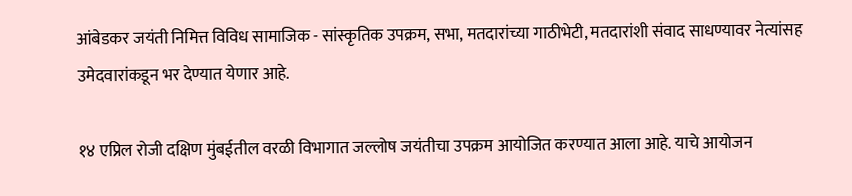आंबेडकर जयंती निमित्त विविध सामाजिक - सांस्कृतिक उपक्रम, सभा, मतदारांच्या गाठीभेटी, मतदारांशी संवाद साधण्यावर नेत्यांसह उमेदवारांकडून भर देण्यात येणार आहे.

१४ एप्रिल रोजी दक्षिण मुंबईतील वरळी विभागात जल्लोष जयंतीचा उपक्रम आयोजित करण्यात आला आहे. याचे आयोजन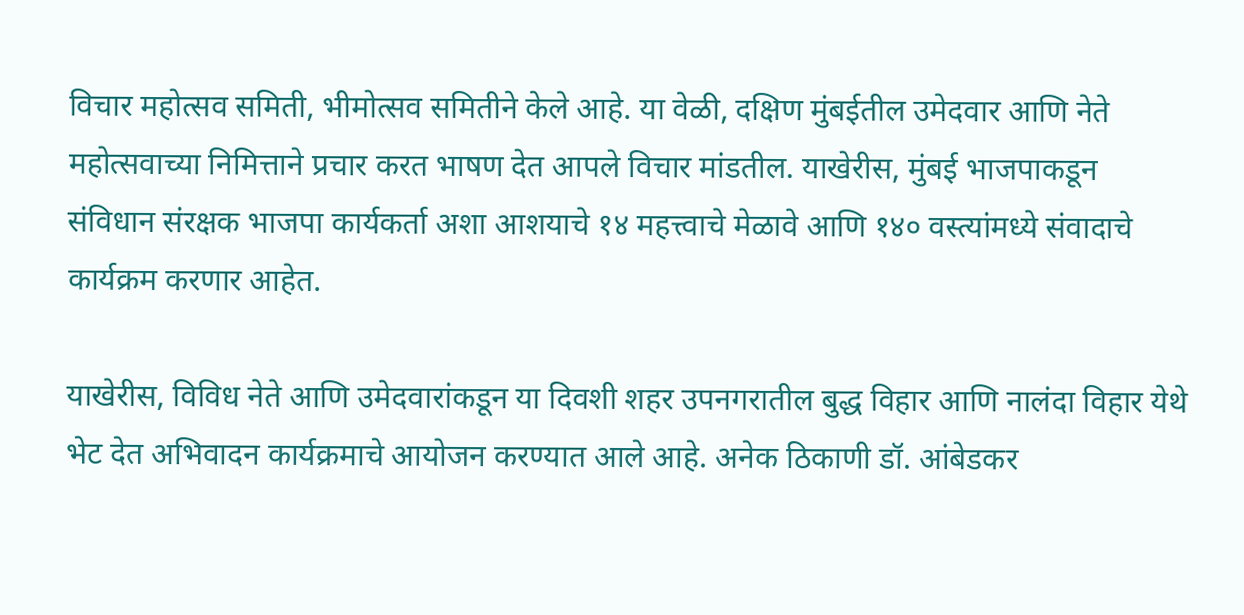विचार महोत्सव समिती, भीमोत्सव समितीने केले आहे. या वेळी, दक्षिण मुंबईतील उमेदवार आणि नेते महोत्सवाच्या निमित्ताने प्रचार करत भाषण देत आपले विचार मांडतील. याखेरीस, मुंबई भाजपाकडून संविधान संरक्षक भाजपा कार्यकर्ता अशा आशयाचे १४ महत्त्वाचे मेळावे आणि १४० वस्त्यांमध्ये संवादाचे कार्यक्रम करणार आहेत.

याखेरीस, विविध नेते आणि उमेदवारांकडून या दिवशी शहर उपनगरातील बुद्ध विहार आणि नालंदा विहार येथे भेट देत अभिवादन कार्यक्रमाचे आयोजन करण्यात आले आहे. अनेक ठिकाणी डॉ. आंबेडकर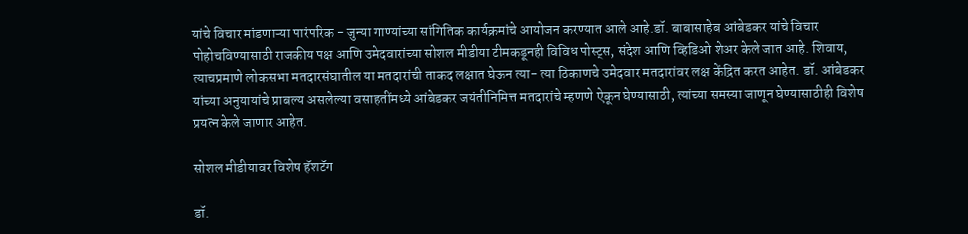यांचे विचार मांडणाऱ्या पारंपरिक - जुन्या गाण्यांच्या सांगितिक कार्यक्रमांचे आयोजन करण्यात आले आहे.डॉ. बाबासाहेब आंबेडकर यांचे विचार पोहोचविण्यासाठी राजकीय पक्ष आणि उमेदवारांच्या सोशल मीडीया टीमकडूनही विविध पोस्ट्स, संदेश आणि व्हिडिओ शेअर केले जात आहे. शिवाय, त्याचप्रमाणे लोकसभा मतदारसंघातील या मतदारांची ताकद लक्षात घेऊन त्या- त्या ठिकाणचे उमेदवार मतदारांवर लक्ष केंद्रित करत आहेत. डॉ. आंबेडकर यांच्या अनुयायांचे प्राबल्य असलेल्या वसाहतींमध्ये आंबेडकर जयंतीनिमित्त मतदारांचे म्हणणे ऐकून घेण्यासाठी, त्यांच्या समस्या जाणून घेण्यासाठीही विशेष प्रयत्न केले जाणार आहेत.

सोशल मीडीयावर विशेष हॅशटॅग

डॉ.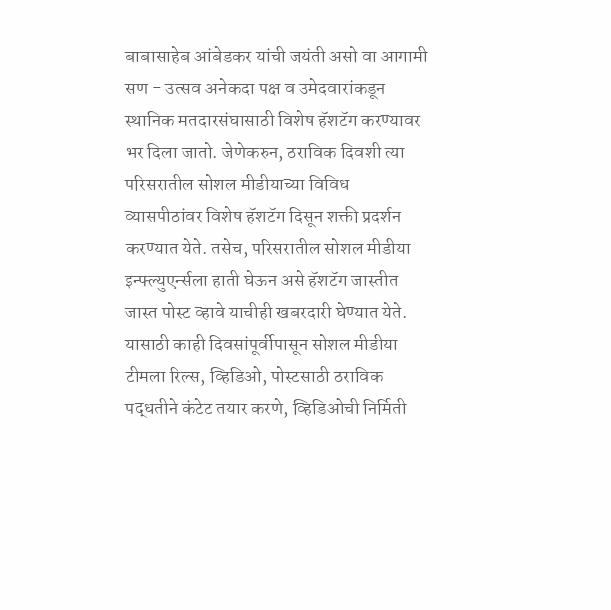बाबासाहेब आंबेडकर यांची जयंती असो वा आगामी सण - उत्सव अनेकदा पक्ष व उमेदवारांकडून स्थानिक मतदारसंघासाठी विशेष हॅशटॅग करण्यावर भर दिला जातो. जेणेकरुन, ठराविक दिवशी त्या परिसरातील सोशल मीडीयाच्या विविध व्यासपीठांवर विशेष हॅशटॅग दिसून शक्ती प्रदर्शन करण्यात येते. तसेच, परिसरातील सोशल मीडीया इन्फ्ल्युएर्न्सला हाती घेऊन असे हॅशटॅग जास्तीत जास्त पोस्ट व्हावे याचीही खबरदारी घेण्यात येते. यासाठी काही दिवसांपूर्वीपासून सोशल मीडीया टीमला रिल्स, व्हिडिओ, पोस्टसाठी ठराविक पद्धतीने कंटेट तयार करणे, व्हिडिओची निर्मिती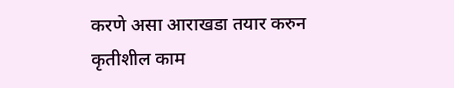करणे असा आराखडा तयार करुन कृतीशील काम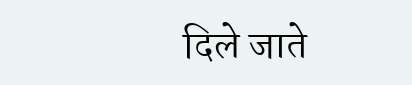दिले जाते